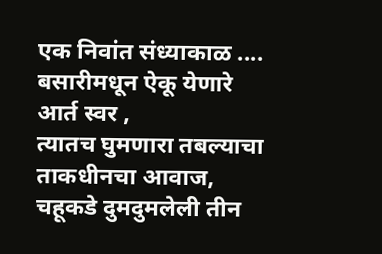एक निवांत संध्याकाळ ....
बसारीमधून ऐकू येणारे आर्त स्वर ,
त्यातच घुमणारा तबल्याचा ताकधीनचा आवाज,
चहूकडे दुमदुमलेली तीन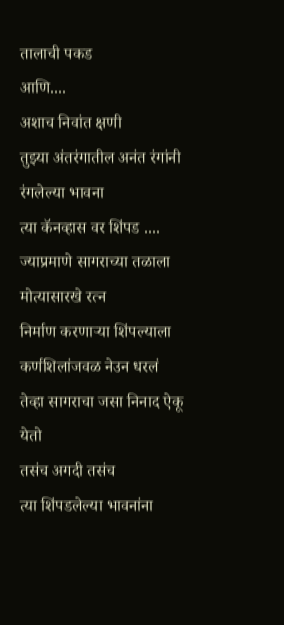तालाची पकड
आणि....
अशाच निवांत क्षणी
तुझ्या अंतरंगातील अनंत रंगांनी रंगलेल्या भावना
त्या कॅनव्हास वर शिंपड ....
ज्याप्रमाणे सागराच्या तळाला मोत्यासारखे रत्न
निर्माण करणाऱ्या शिंपल्याला
कर्णशिलांजवळ नेउन धरलं
तेव्हा सागराचा जसा निनाद ऐकू येतो
तसंच अगदी तसंच
त्या शिंपडलेल्या भावनांना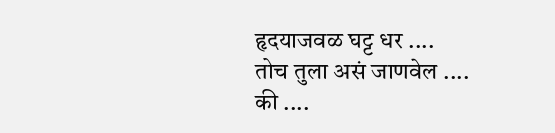हृदयाजवळ घट्ट धर ....
तोच तुला असं जाणवेल ....
की ....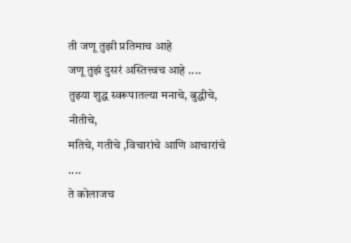ती जणू तुझी प्रतिमाच आहे
जणू तुझं दुसरं अस्तित्त्वच आहे ....
तुझ्या शुद्ध स्वरूपातल्या मनाचे, बुद्धीचे, नीतीचे,
मतिचे, गतीचे ,विचारांचे आणि आचारांचे ....
ते कोलाजच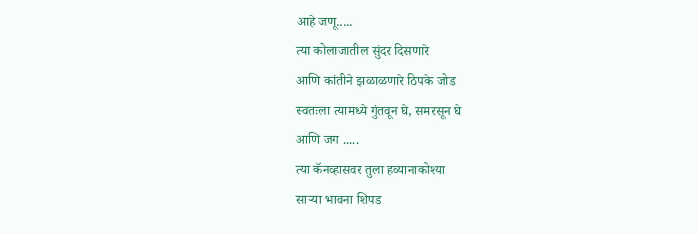आहे जणू.....
त्या कोलाजातील सुंदर दिसणारे
आणि कांतीने झळाळणारे ठिपके जोड
स्वतःला त्यामध्ये गुंतवून घे, समरसून घे
आणि जग .....
त्या कॅनव्हासवर तुला हव्यानाकोश्या
साऱ्या भावना शिपड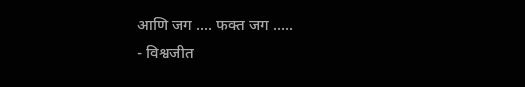आणि जग .... फक्त जग .....
- विश्वजीत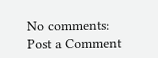No comments:
Post a Comment